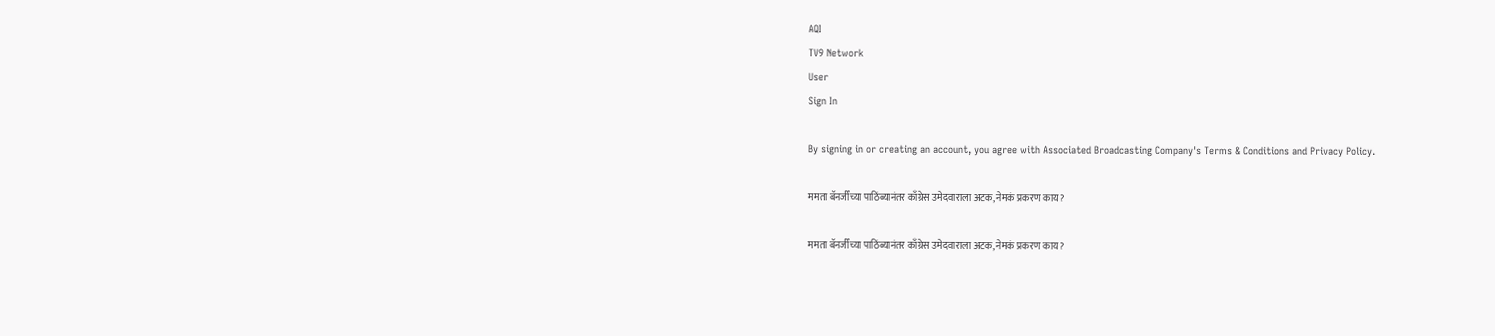AQI
TV9 Network
User
Sign In

By signing in or creating an account, you agree with Associated Broadcasting Company's Terms & Conditions and Privacy Policy.

ममता बॅनर्जींच्या पाठिंब्यानंतर काँग्रेस उमेदवाराला अटक, नेमकं प्रकरण काय?

ममता बॅनर्जींच्या पाठिंब्यानंतर काँग्रेस उमेदवाराला अटक, नेमकं प्रकरण काय?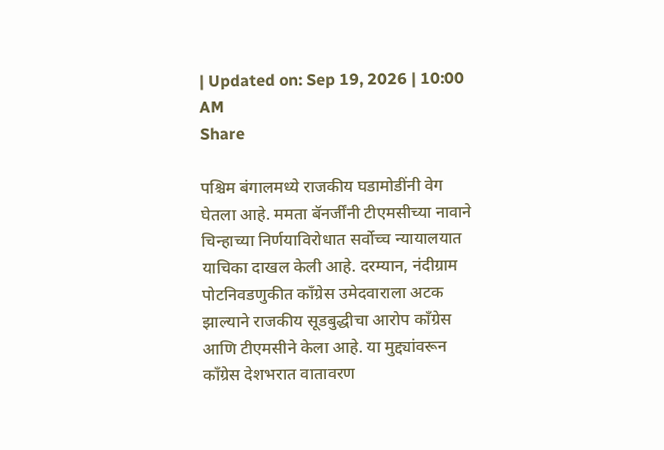| Updated on: Sep 19, 2026 | 10:00 AM
Share

पश्चिम बंगालमध्ये राजकीय घडामोडींनी वेग घेतला आहे. ममता बॅनर्जींनी टीएमसीच्या नावाने चिन्हाच्या निर्णयाविरोधात सर्वोच्च न्यायालयात याचिका दाखल केली आहे. दरम्यान, नंदीग्राम पोटनिवडणुकीत काँग्रेस उमेदवाराला अटक झाल्याने राजकीय सूडबुद्धीचा आरोप काँग्रेस आणि टीएमसीने केला आहे. या मुद्द्यांवरून काँग्रेस देशभरात वातावरण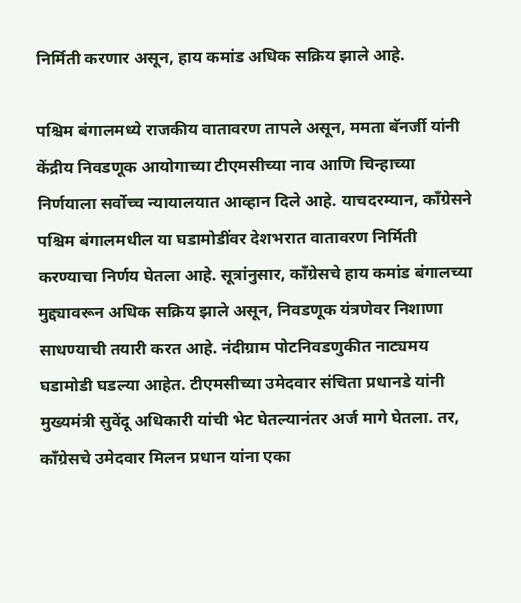निर्मिती करणार असून, हाय कमांड अधिक सक्रिय झाले आहे.

पश्चिम बंगालमध्ये राजकीय वातावरण तापले असून, ममता बॅनर्जी यांनी केंद्रीय निवडणूक आयोगाच्या टीएमसीच्या नाव आणि चिन्हाच्या निर्णयाला सर्वोच्च न्यायालयात आव्हान दिले आहे. याचदरम्यान, काँग्रेसने पश्चिम बंगालमधील या घडामोडींवर देशभरात वातावरण निर्मिती करण्याचा निर्णय घेतला आहे. सूत्रांनुसार, काँग्रेसचे हाय कमांड बंगालच्या मुद्द्यावरून अधिक सक्रिय झाले असून, निवडणूक यंत्रणेवर निशाणा साधण्याची तयारी करत आहे. नंदीग्राम पोटनिवडणुकीत नाट्यमय घडामोडी घडल्या आहेत. टीएमसीच्या उमेदवार संचिता प्रधानडे यांनी मुख्यमंत्री सुवेंदू अधिकारी यांची भेट घेतल्यानंतर अर्ज मागे घेतला. तर, काँग्रेसचे उमेदवार मिलन प्रधान यांना एका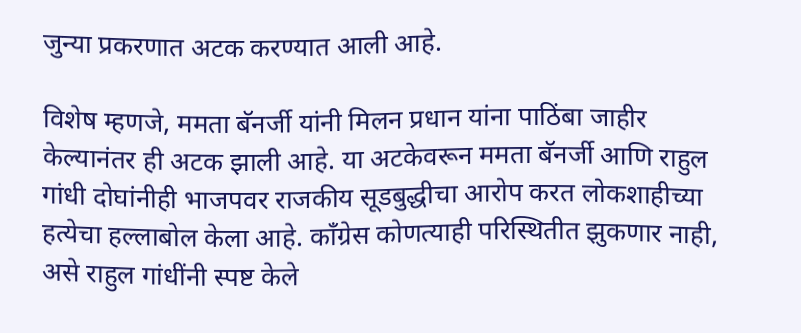जुन्या प्रकरणात अटक करण्यात आली आहे.

विशेष म्हणजे, ममता बॅनर्जी यांनी मिलन प्रधान यांना पाठिंबा जाहीर केल्यानंतर ही अटक झाली आहे. या अटकेवरून ममता बॅनर्जी आणि राहुल गांधी दोघांनीही भाजपवर राजकीय सूडबुद्धीचा आरोप करत लोकशाहीच्या हत्येचा हल्लाबोल केला आहे. काँग्रेस कोणत्याही परिस्थितीत झुकणार नाही, असे राहुल गांधींनी स्पष्ट केले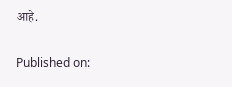आहे.

Published on: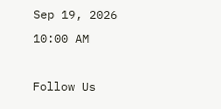Sep 19, 2026 10:00 AM

Follow Us